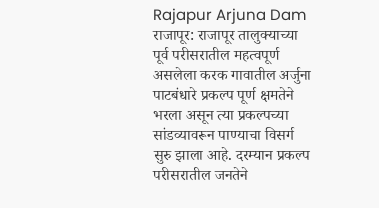Rajapur Arjuna Dam
राजापूर: राजापूर तालुक्याच्या पूर्व परीसरातील महत्वपूर्ण असलेला करक गावातील अर्जुना पाटबंधारे प्रकल्प पूर्ण क्षमतेने भरला असून त्या प्रकल्पच्या सांडव्यावरून पाण्याचा विसर्ग सुरु झाला आहे. दरम्यान प्रकल्प परीसरातील जनतेने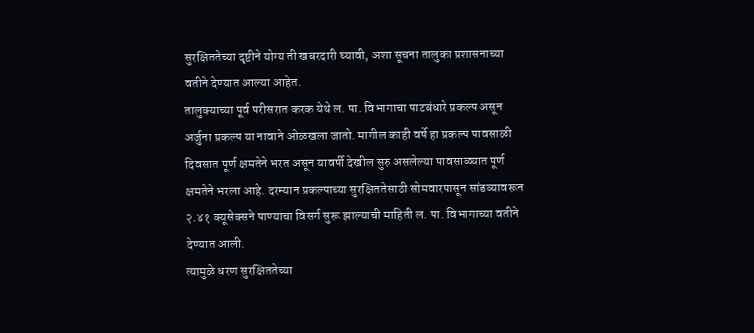सुरक्षिततेच्या दृष्टीने योग्य ती खबरदारी घ्यावी, अशा सूचना तालुका प्रशासनाच्या वतीने देण्यात आल्या आहेत.
तालुक्याच्या पूर्व परीसरात करक येथे ल. पा. विभागाचा पाटबंधारे प्रकल्प असून अर्जुना प्रकल्प या नावाने ओळखला जातो. मागील काही वर्षे हा प्रकल्प पावसाळी दिवसात पूर्ण क्षमतेने भरत असून यावर्षी देखील सुरु असलेल्या पावसाळ्यात पूर्ण क्षमतेने भरला आहे. दरम्यान प्रकल्पाच्या सुरक्षिततेसाठी सोमवारपासून सांडव्यावरून २.४१ क्यूसेक्सने पाण्याचा विसर्ग सुरू झाल्याची माहिती ल. पा. विभागाच्या वतीने देण्यात आली.
त्यामुळे धरण सुरक्षिततेच्या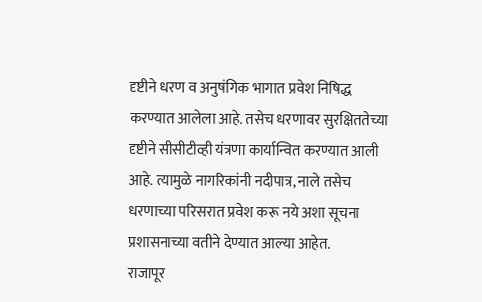दृष्टीने धरण व अनुषंगिक भागात प्रवेश निषिद्ध करण्यात आलेला आहे. तसेच धरणावर सुरक्षिततेच्या दृष्टीने सीसीटीव्ही यंत्रणा कार्यान्वित करण्यात आली आहे. त्यामुळे नागरिकांनी नदीपात्र, नाले तसेच धरणाच्या परिसरात प्रवेश करू नये अशा सूचना प्रशासनाच्या वतीने देण्यात आल्या आहेत.
राजापूर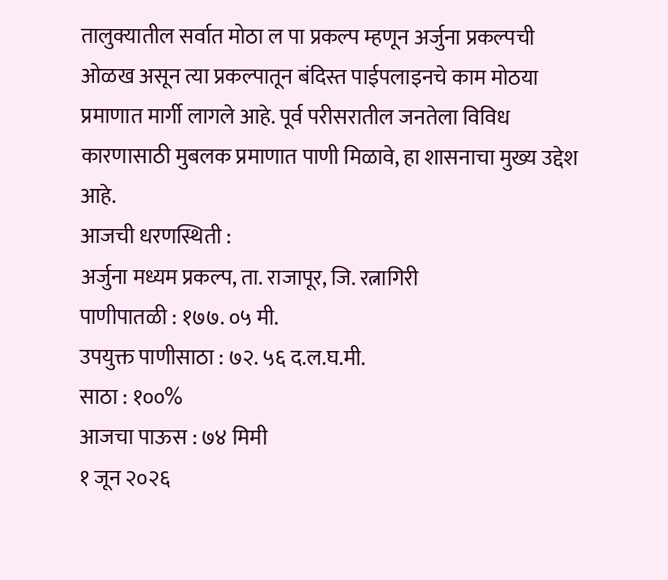तालुक्यातील सर्वात मोठा ल पा प्रकल्प म्हणून अर्जुना प्रकल्पची ओळख असून त्या प्रकल्पातून बंदिस्त पाईपलाइनचे काम मोठया प्रमाणात मार्गी लागले आहे. पूर्व परीसरातील जनतेला विविध कारणासाठी मुबलक प्रमाणात पाणी मिळावे, हा शासनाचा मुख्य उद्देश आहे.
आजची धरणस्थिती :
अर्जुना मध्यम प्रकल्प, ता. राजापूर, जि. रत्नागिरी
पाणीपातळी : १७७. ०५ मी.
उपयुक्त पाणीसाठा : ७२. ५६ द.ल.घ.मी.
साठा : १००%
आजचा पाऊस : ७४ मिमी
१ जून २०२६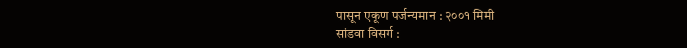पासून एकूण पर्जन्यमान : २००१ मिमी
सांडवा विसर्ग :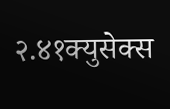२.४१क्युसेक्स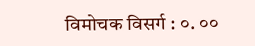विमोचक विसर्ग : ०. ००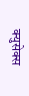क्युसेक्स